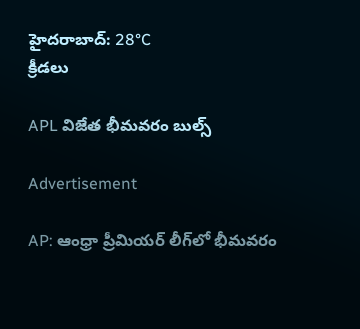హైదరాబాద్: 28°C
క్రీడలు

APL విజేత భీమవరం బుల్స్

Advertisement

AP: ఆంధ్రా ప్రీమియర్ లీగ్‌లో భీమవరం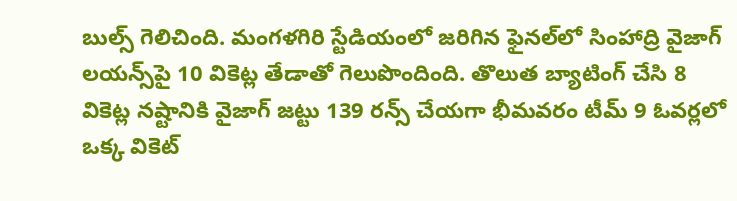బుల్స్ గెలిచింది. మంగళగిరి స్టేడియంలో జరిగిన ఫైనల్‌లో సింహాద్రి వైజాగ్ లయన్స్‌పై 10 వికెట్ల తేడాతో గెలుపొందింది. తొలుత బ్యాటింగ్ చేసి 8 వికెట్ల నష్టానికి వైజాగ్ జట్టు 139 రన్స్ చేయగా భీమవరం టీమ్ 9 ఓవర్లలో ఒక్క వికెట్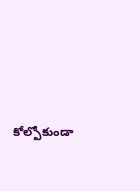కోల్పోకుండా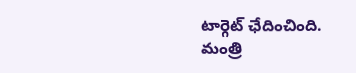టార్గెట్ ఛేదించింది. మంత్రి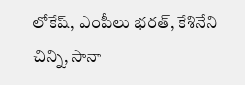లోకేష్, ఎంపీలు భరత్, కేశినేని చిన్ని, సానా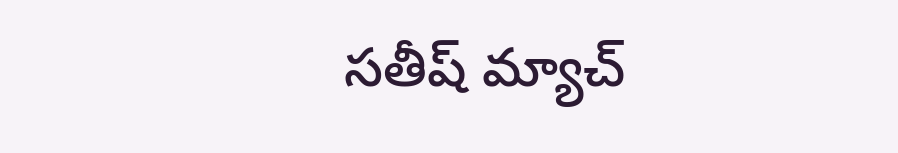సతీష్ మ్యాచ్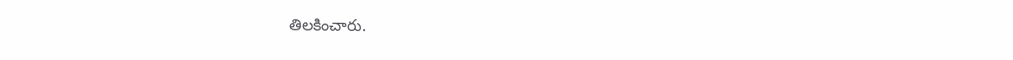తిలకించారు.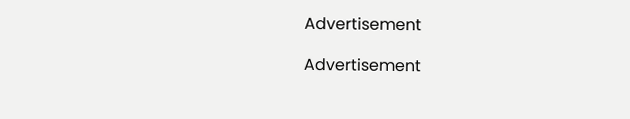Advertisement

Advertisement